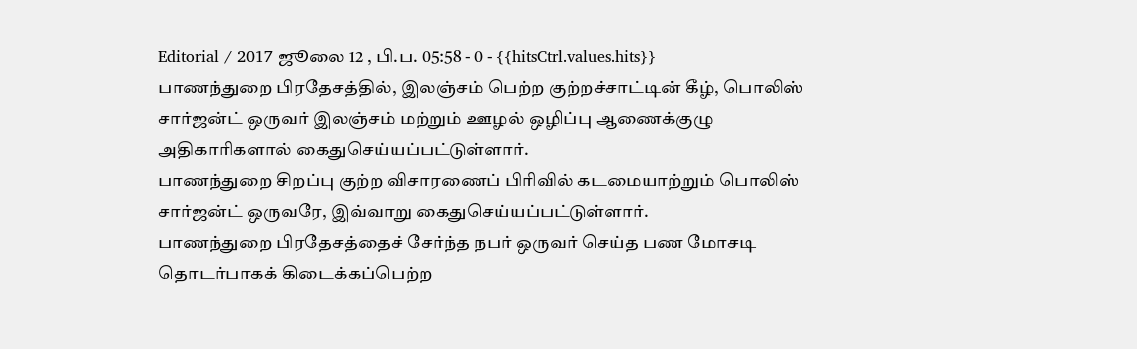Editorial / 2017 ஜூலை 12 , பி.ப. 05:58 - 0 - {{hitsCtrl.values.hits}}
பாணந்துறை பிரதேசத்தில், இலஞ்சம் பெற்ற குற்றச்சாட்டின் கீழ், பொலிஸ் சார்ஜன்ட் ஒருவர் இலஞ்சம் மற்றும் ஊழல் ஒழிப்பு ஆணைக்குழு அதிகாரிகளால் கைதுசெய்யப்பட்டுள்ளார்.
பாணந்துறை சிறப்பு குற்ற விசாரணைப் பிரிவில் கடமையாற்றும் பொலிஸ் சார்ஜன்ட் ஒருவரே, இவ்வாறு கைதுசெய்யப்பட்டுள்ளார்.
பாணந்துறை பிரதேசத்தைச் சேர்ந்த நபர் ஒருவர் செய்த பண மோசடி தொடர்பாகக் கிடைக்கப்பெற்ற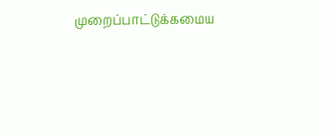முறைப்பாட்டுக்கமைய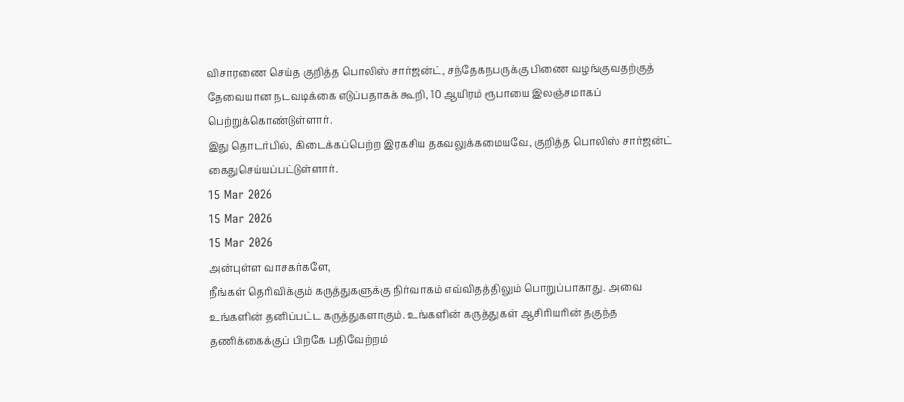விசாரணை செய்த குறித்த பொலிஸ் சார்ஜன்ட், சந்தேகநபருக்கு பிணை வழங்குவதற்குத் தேவையான நடவடிக்கை எடுப்பதாகக் கூறி, 10 ஆயிரம் ரூபாயை இலஞ்சமாகப் பெற்றுக்கொண்டுள்ளார்.
இது தொடர்பில், கிடைக்கப்பெற்ற இரகசிய தகவலுக்கமையவே, குறித்த பொலிஸ் சார்ஜன்ட் கைதுசெய்யப்பட்டுள்ளார்.
15 Mar 2026
15 Mar 2026
15 Mar 2026
அன்புள்ள வாசகர்களே,
நீங்கள் தெரிவிக்கும் கருத்துகளுக்கு நிர்வாகம் எவ்விதத்திலும் பொறுப்பாகாது. அவை உங்களின் தனிப்பட்ட கருத்துகளாகும். உங்களின் கருத்துகள் ஆசிரியரின் தகுந்த தணிக்கைக்குப் பிறகே பதிவேற்றம்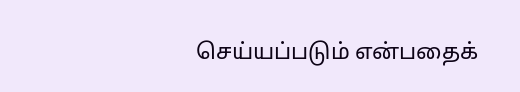செய்யப்படும் என்பதைக்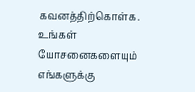கவனத்திற்கொள்க. உங்கள் யோசனைகளையும் எங்களுக்கு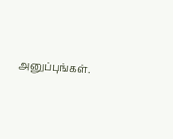அனுப்புங்கள்.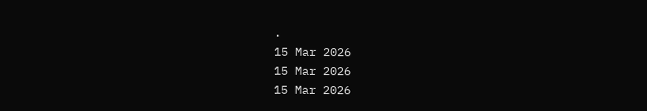.
15 Mar 2026
15 Mar 2026
15 Mar 2026